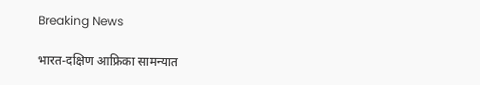Breaking News

भारत-दक्षिण आफ्रिका सामन्यात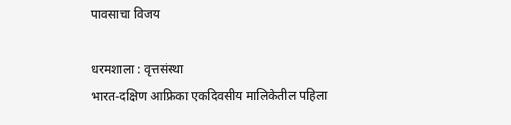पावसाचा विजय

धरमशाला : वृत्तसंस्था
भारत-दक्षिण आफ्रिका एकदिवसीय मालिकेतील पहिला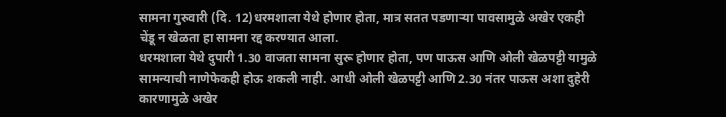सामना गुरुवारी (दि. 12)धरमशाला येथे होणार होता, मात्र सतत पडणार्‍या पावसामुळे अखेर एकही चेंडू न खेळता हा सामना रद्द करण्यात आला.
धरमशाला येथे दुपारी 1.30 वाजता सामना सुरू होणार होता, पण पाऊस आणि ओली खेळपट्टी यामुळे सामन्याची नाणेफेकही होऊ शकली नाही. आधी ओली खेळपट्टी आणि 2.30 नंतर पाऊस अशा दुहेरी कारणामुळे अखेर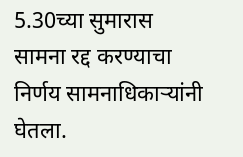5.30च्या सुमारास सामना रद्द करण्याचा निर्णय सामनाधिकार्‍यांनी घेतला.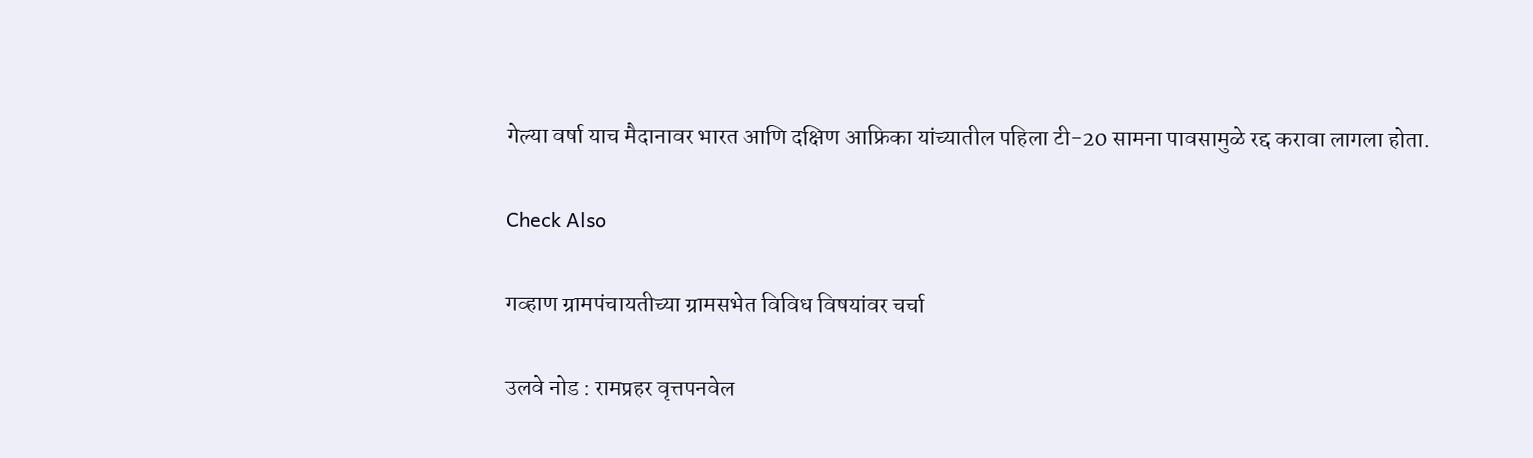गेल्या वर्षा याच मैदानावर भारत आणि दक्षिण आफ्रिका यांच्यातील पहिला टी-20 सामना पावसामुळे रद्द करावा लागला होता.

Check Also

गव्हाण ग्रामपंचायतीच्या ग्रामसभेत विविध विषयांवर चर्चा

उलवे नोड : रामप्रहर वृत्तपनवेल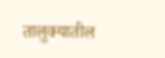तालुक्यातील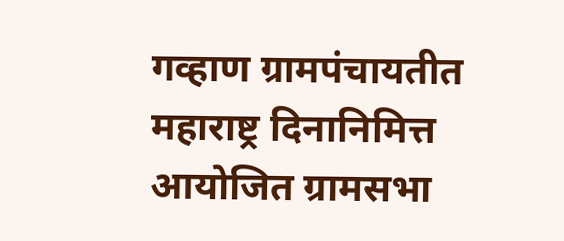गव्हाण ग्रामपंचायतीत महाराष्ट्र दिनानिमित्त आयोजित ग्रामसभा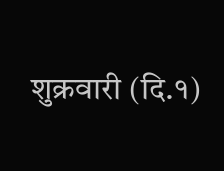शुक्रवारी (दि.१)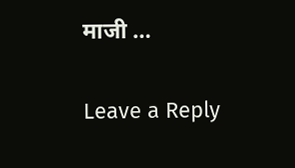माजी …

Leave a Reply